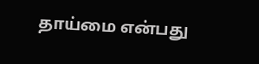தாய்மை என்பது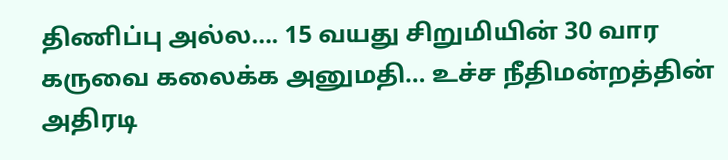திணிப்பு அல்ல…. 15 வயது சிறுமியின் 30 வார கருவை கலைக்க அனுமதி… உச்ச நீதிமன்றத்தின் அதிரடி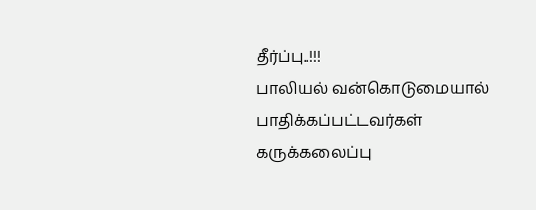தீர்ப்பு..!!!
பாலியல் வன்கொடுமையால் பாதிக்கப்பட்டவர்கள் கருக்கலைப்பு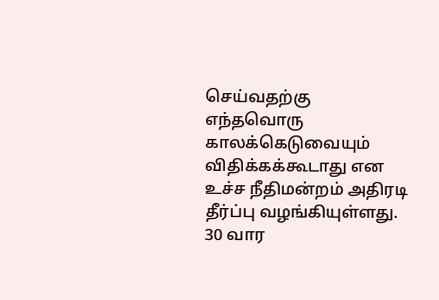செய்வதற்கு எந்தவொரு காலக்கெடுவையும் விதிக்கக்கூடாது என உச்ச நீதிமன்றம் அதிரடி தீர்ப்பு வழங்கியுள்ளது. 30 வார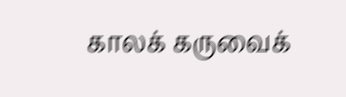காலக் கருவைக்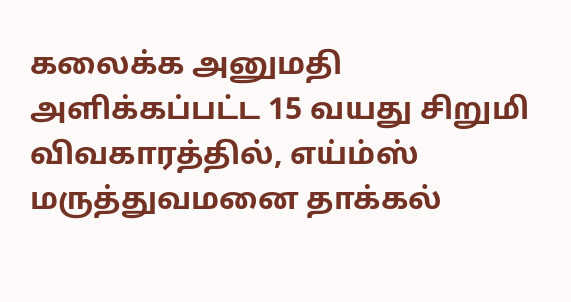கலைக்க அனுமதி அளிக்கப்பட்ட 15 வயது சிறுமி விவகாரத்தில், எய்ம்ஸ் மருத்துவமனை தாக்கல்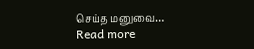செய்த மனுவை…
Read more